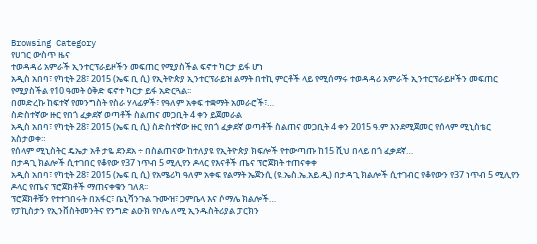Browsing Category
የሀገር ውስጥ ዜና
ተወዳዳሪ አምራች ኢንተርፕራይዞችን መፍጠር የሚያስችል ፍኖተ ካርታ ይፋ ሆነ
አዲስ አበባ፣ የካቲት 28፣ 2015 (ኤፍ ቢ ሲ) የኢትዮጵያ ኢንተርፕራይዝ ልማት በተኪ ምርቶች ላይ የሚሰማሩ ተወዳዳሪ አምራች ኢንተርፕራይዞችን መፍጠር የሚያስችል የ10 ዓመት ዕቅድ ፍኖተ ካርታ ይፋ አድርጓል፡፡
በመድረኩ ከፍተኛ የመንግስት የስራ ሃላፊዎች፣ የዓለም አቀፍ ተቋማት አመራሮች፣…
ስድስተኛው ዙር የበጎ ፈቃደኛ ወጣቶች ስልጠና መጋቢት 4 ቀን ይጀመራል
አዲስ አበባ፣ የካቲት 28፣ 2015 (ኤፍ ቢ ሲ) ስድስተኛው ዙር የበጎ ፈቃደኛ ወጣቶች ስልጠና መጋቢት 4 ቀን 2015 ዓ.ም እንደሚጀመር የሰላም ሚኒስቴር አስታወቀ።
የሰላም ሚኒስትር ዴኤታ አቶ ታዬ ደንደአ ÷ በስልጠናው ከተለያዩ የኢትዮጵያ ክፍሎች የተውጣጡ ከ15 ሺህ በላይ በጎ ፈቃደኛ…
በታዳጊ ክልሎች ሲተገበር የቆየው የ37 ነጥብ 5 ሚሊየን ዶላር የእናቶች ጤና ፕሮጀክት ተጠናቀቀ
አዲስ አበባ፣ የካቲት 28፣ 2015 (ኤፍ ቢ ሲ) የአሜሪካ ዓለም አቀፍ የልማት ኤጀንሲ (ዩ.ኤስ.ኤ.አይ.ዲ) በታዳጊ ክልሎች ሲተገብር የቆየውን የ37 ነጥብ 5 ሚሊየን ዶላር የጤና ፕሮጀክቶች ማጠናቀቁን ገለጸ፡፡
ፕሮጀክቶቹን የተተገበሩት በአፋር፣ ቤኒሻንጉል ጉሙዝ፣ ጋምቤላ እና ሶማሌ ክልሎች…
የፓኪስታን የኢንቨስትመንትና የንግድ ልዑክ የቦሌ ለሚ ኢንዱስትሪያል ፓርክን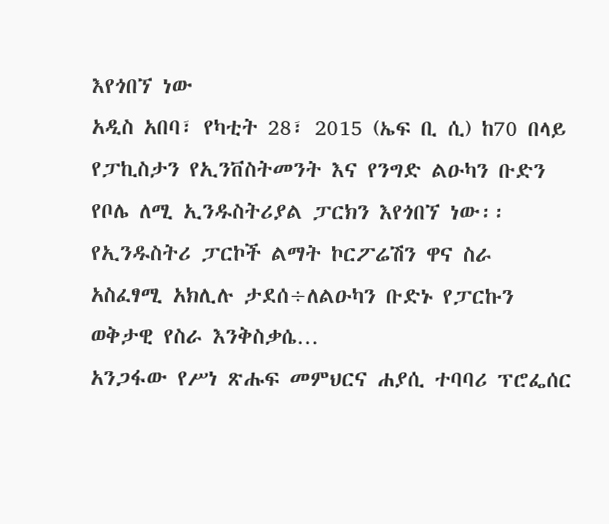እየጎበኘ ነው
አዲስ አበባ፣ የካቲት 28፣ 2015 (ኤፍ ቢ ሲ) ከ70 በላይ የፓኪስታን የኢንቨስትመንት እና የንግድ ልዑካን ቡድን የቦሌ ለሚ ኢንዱስትሪያል ፓርክን እየጎበኘ ነው፡፡
የኢንዱስትሪ ፓርኮች ልማት ኮርፖሬሽን ዋና ስራ አስፈፃሚ አክሊሉ ታደሰ÷ለልዑካን ቡድኑ የፓርኩን ወቅታዊ የስራ እንቅስቃሴ…
አንጋፋው የሥነ ጽሑፍ መምህርና ሐያሲ ተባባሪ ፕሮፌሰር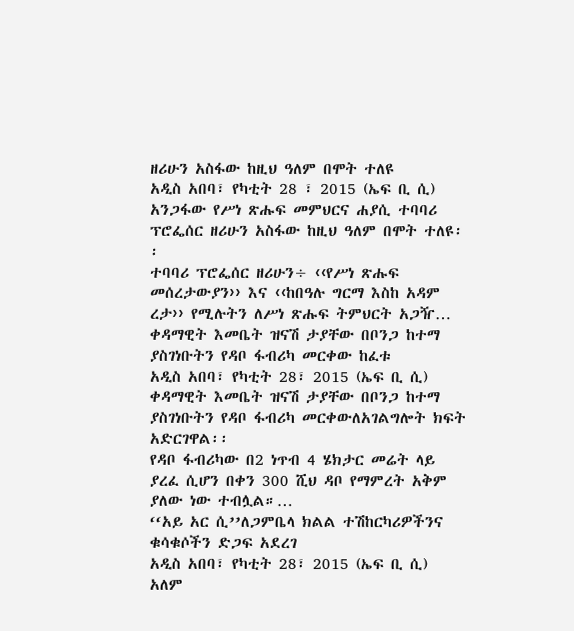ዘሪሁን አስፋው ከዚህ ዓለም በሞት ተለዩ
አዲስ አበባ፣ የካቲት 28 ፣ 2015 (ኤፍ ቢ ሲ) አንጋፋው የሥነ ጽሑፍ መምህርና ሐያሲ ተባባሪ ፕሮፌሰር ዘሪሁን አስፋው ከዚህ ዓለም በሞት ተለዩ፡፡
ተባባሪ ፕሮፌሰር ዘሪሁን÷ ‹‹የሥነ ጽሑፍ መሰረታውያን›› እና ‹‹ከበዓሉ ግርማ እስከ አዳም ረታ›› የሚሉትን ለሥነ ጽሑፍ ትምህርት አጋዥ…
ቀዳማዊት እመቤት ዝናሽ ታያቸው በቦንጋ ከተማ ያስገነቡትን የዳቦ ፋብሪካ መርቀው ከፈቱ
አዲስ አበባ፣ የካቲት 28፣ 2015 (ኤፍ ቢ ሲ) ቀዳማዊት እመቤት ዝናሽ ታያቸው በቦንጋ ከተማ ያስገነቡትን የዳቦ ፋብሪካ መርቀውለአገልግሎት ክፍት አድርገዋል፡፡
የዳቦ ፋብሪካው በ2 ነጥብ 4 ሄክታር መሬት ላይ ያረፈ ሲሆን በቀን 300 ሺህ ዳቦ የማምረት አቅም ያለው ነው ተብሏል።…
‘‘አይ አር ሲ’’ለጋምቤላ ክልል ተሽከርካሪዎችንና ቁሳቁሶችን ድጋፍ አደረገ
አዲስ አበባ፣ የካቲት 28፣ 2015 (ኤፍ ቢ ሲ) አለም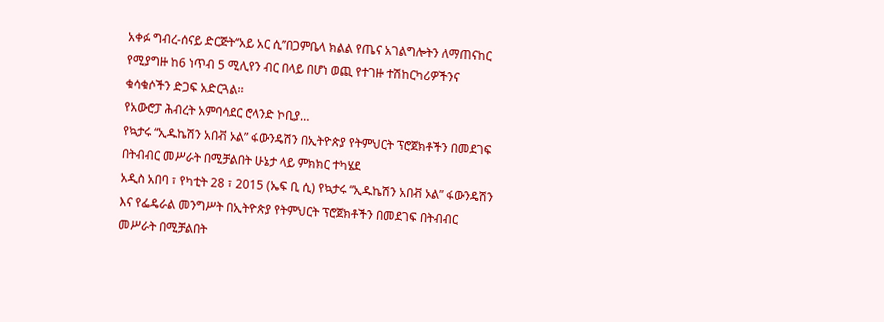አቀፉ ግብረ-ሰናይ ድርጅት‘‘አይ አር ሲ’’በጋምቤላ ክልል የጤና አገልግሎትን ለማጠናከር የሚያግዙ ከ6 ነጥብ 5 ሚሊየን ብር በላይ በሆነ ወጪ የተገዙ ተሽከርካሪዎችንና ቁሳቁሶችን ድጋፍ አድርጓል፡፡
የአውሮፓ ሕብረት አምባሳደር ሮላንድ ኮቢያ…
የኳታሩ “ኢዱኬሽን አበቭ ኦል” ፋውንዴሽን በኢትዮጵያ የትምህርት ፕሮጀክቶችን በመደገፍ በትብብር መሥራት በሚቻልበት ሁኔታ ላይ ምክክር ተካሄደ
አዲስ አበባ ፣ የካቲት 28 ፣ 2015 (ኤፍ ቢ ሲ) የኳታሩ “ኢዱኬሽን አበቭ ኦል” ፋውንዴሽን እና የፌዴራል መንግሥት በኢትዮጵያ የትምህርት ፕሮጀክቶችን በመደገፍ በትብብር መሥራት በሚቻልበት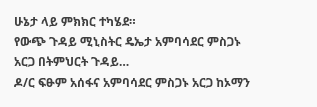ሁኔታ ላይ ምክክር ተካሄደ።
የውጭ ጉዳይ ሚኒስትር ዴኤታ አምባሳደር ምስጋኑ አርጋ በትምህርት ጉዳይ…
ዶ/ር ፍፁም አሰፋና አምባሳደር ምስጋኑ አርጋ ከኦማን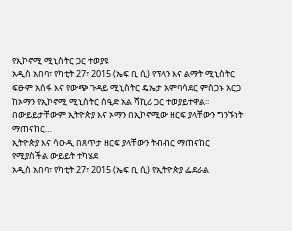የኢኮኖሚ ሚኒስትር ጋር ተወያዩ
አዲስ አበባ፣ የካቲት 27፣ 2015 (ኤፍ ቢ ሲ) የፕላን እና ልማት ሚኒስትር ፍፁም አሰፋ እና የውጭ ጉዳይ ሚኒስትር ዴኤታ አምባሳደር ምስጋኑ አርጋ ከኦማን የኢኮኖሚ ሚኒስትር ሰዒድ አል ሻኪሪ ጋር ተወያይተዋል፡፡
በውይይታቸውም ኢትዮጵያ እና ኦማን በኢኮኖሚው ዘርፍ ያላቸውን ግንኙነት ማጠናከር…
ኢትዮጵያ እና ሳዑዲ በጸጥታ ዘርፍ ያላቸውን ትብብር ማጠናከር የሚያስችል ውይይት ተካሄደ
አዲስ አበባ፣ የካቲት 27፣ 2015 (ኤፍ ቢ ሲ) የኢትዮጵያ ፌደራል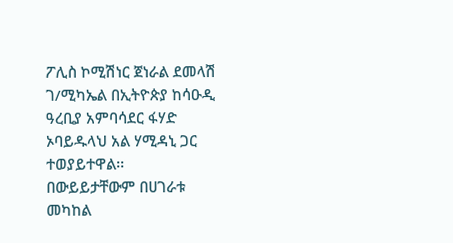ፖሊስ ኮሚሽነር ጀነራል ደመላሽ ገ/ሚካኤል በኢትዮጵያ ከሳዑዲ ዓረቢያ አምባሳደር ፋሃድ ኦባይዱላህ አል ሃሚዳኒ ጋር ተወያይተዋል፡፡
በውይይታቸውም በሀገራቱ መካከል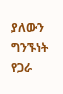ያለውን ግንኙነት የጋራ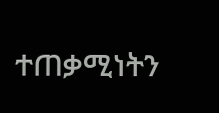ተጠቃሚነትን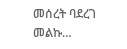መሰረት ባደረገ መልኩ…